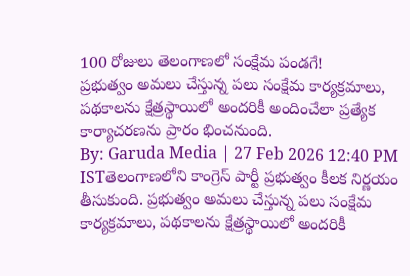100 రోజులు తెలంగాణలో సంక్షేమ పండగే!
ప్రభుత్వం అమలు చేస్తున్న పలు సంక్షేమ కార్యక్రమాలు, పథకాలను క్షేత్రస్థాయిలో అందరికీ అందించేలా ప్రత్యేక కార్యాచరణను ప్రారం భించనుంది.
By: Garuda Media | 27 Feb 2026 12:40 PM ISTతెలంగాణలోని కాంగ్రెస్ పార్టీ ప్రభుత్వం కీలక నిర్ణయం తీసుకుంది. ప్రభుత్వం అమలు చేస్తున్న పలు సంక్షేమ కార్యక్రమాలు, పథకాలను క్షేత్రస్థాయిలో అందరికీ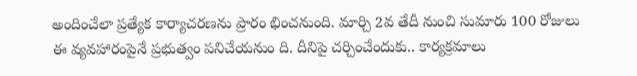అందించేలా ప్రత్యేక కార్యాచరణను ప్రారం భించనుంది. మార్చి 2వ తేదీ నుంచి సుమారు 100 రోజులు ఈ వ్యవహారంపైనే ప్రభుత్వం పనిచేయనుం ది. దీనిపై చర్చించేందుకు.. కార్యక్రమాలు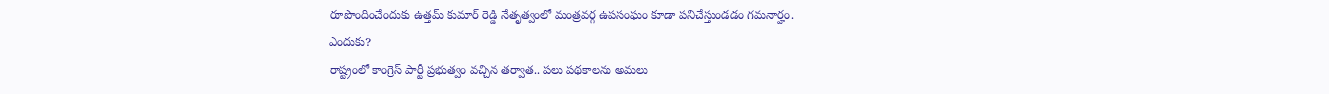రూపొందించేందుకు ఉత్తమ్ కుమార్ రెడ్డి నేతృత్వంలో మంత్రవర్గ ఉపసంఘం కూడా పనిచేస్తుండడం గమనార్హం.
ఎందుకు?
రాష్ట్రంలో కాంగ్రెస్ పార్టీ ప్రభుత్వం వచ్చిన తర్వాత.. పలు పథకాలను అమలు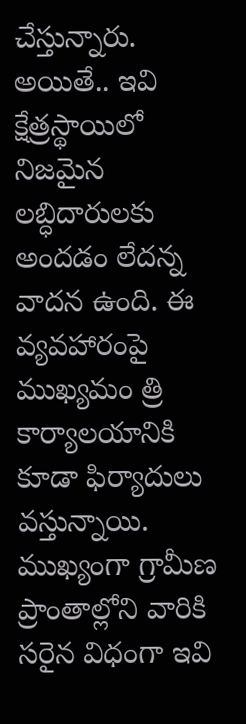చేస్తున్నారు. అయితే.. ఇవి క్షేత్రస్థాయిలో నిజమైన లబ్ధిదారులకు అందడం లేదన్న వాదన ఉంది. ఈ వ్యవహారంపై ముఖ్యమం త్రి కార్యాలయానికి కూడా ఫిర్యాదులు వస్తున్నాయి. ముఖ్యంగా గ్రామీణ ప్రాంతాల్లోని వారికి సరైన విధంగా ఇవి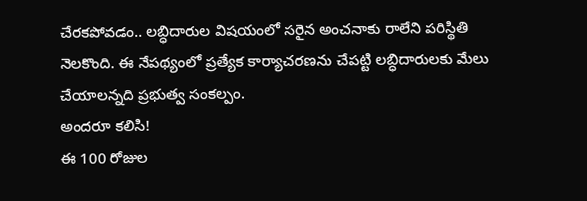చేరకపోవడం.. లబ్ధిదారుల విషయంలో సరైన అంచనాకు రాలేని పరిస్థితి నెలకొంది. ఈ నేపథ్యంలో ప్రత్యేక కార్యాచరణను చేపట్టి లబ్ధిదారులకు మేలు చేయాలన్నది ప్రభుత్వ సంకల్పం.
అందరూ కలిసి!
ఈ 100 రోజుల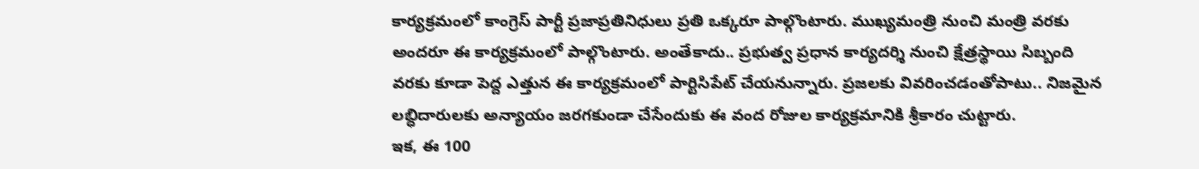కార్యక్రమంలో కాంగ్రెస్ పార్టీ ప్రజాప్రతినిధులు ప్రతి ఒక్కరూ పాల్గొంటారు. ముఖ్యమంత్రి నుంచి మంత్రి వరకు అందరూ ఈ కార్యక్రమంలో పాల్గొంటారు. అంతేకాదు.. ప్రభుత్వ ప్రధాన కార్యదర్శి నుంచి క్షేత్రస్థాయి సిబ్బంది వరకు కూడా పెద్ద ఎత్తున ఈ కార్యక్రమంలో పార్టిసిపేట్ చేయనున్నారు. ప్రజలకు వివరించడంతోపాటు.. నిజమైన లబ్ధిదారులకు అన్యాయం జరగకుండా చేసేందుకు ఈ వంద రోజుల కార్యక్రమానికి శ్రీకారం చుట్టారు.
ఇక, ఈ 100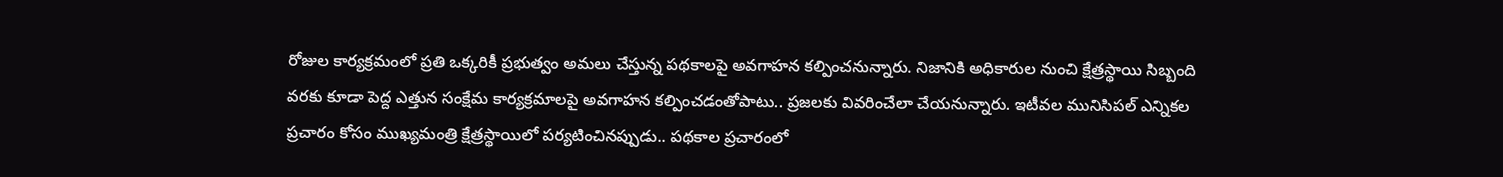రోజుల కార్యక్రమంలో ప్రతి ఒక్కరికీ ప్రభుత్వం అమలు చేస్తున్న పథకాలపై అవగాహన కల్పించనున్నారు. నిజానికి అధికారుల నుంచి క్షేత్రస్థాయి సిబ్బంది వరకు కూడా పెద్ద ఎత్తున సంక్షేమ కార్యక్రమాలపై అవగాహన కల్పించడంతోపాటు.. ప్రజలకు వివరించేలా చేయనున్నారు. ఇటీవల మునిసిపల్ ఎన్నికల ప్రచారం కోసం ముఖ్యమంత్రి క్షేత్రస్థాయిలో పర్యటించినప్పుడు.. పథకాల ప్రచారంలో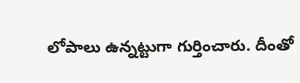లోపాలు ఉన్నట్టుగా గుర్తించారు. దీంతో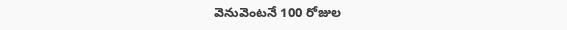వెనువెంటనే 100 రోజుల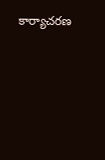కార్యాచరణ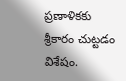ప్రణాళికకు శ్రీకారం చుట్టడం విశేషం.